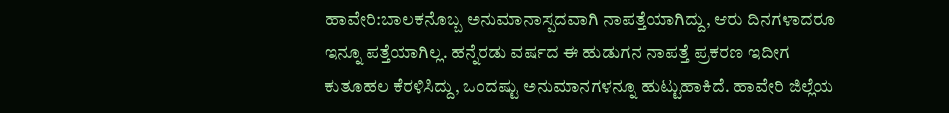ಹಾವೇರಿ:ಬಾಲಕನೊಬ್ಬ ಅನುಮಾನಾಸ್ಪದವಾಗಿ ನಾಪತ್ತೆಯಾಗಿದ್ದು, ಆರು ದಿನಗಳಾದರೂ ಇನ್ನೂ ಪತ್ತೆಯಾಗಿಲ್ಲ. ಹನ್ನೆರಡು ವರ್ಷದ ಈ ಹುಡುಗನ ನಾಪತ್ತೆ ಪ್ರಕರಣ ಇದೀಗ ಕುತೂಹಲ ಕೆರಳಿಸಿದ್ದು, ಒಂದಷ್ಟು ಅನುಮಾನಗಳನ್ನೂ ಹುಟ್ಟುಹಾಕಿದೆ. ಹಾವೇರಿ ಜಿಲ್ಲೆಯ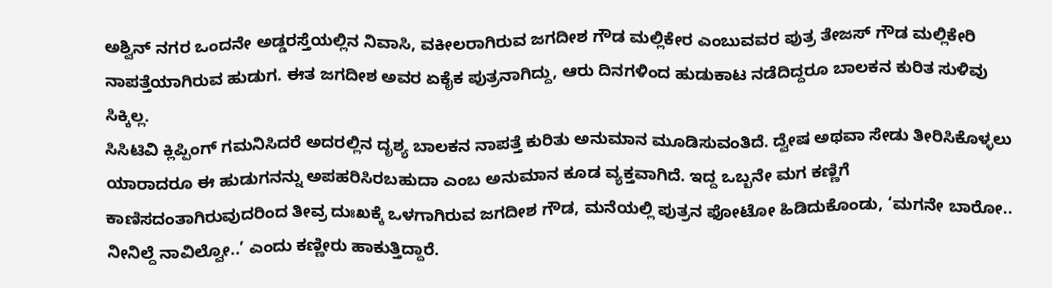ಅಶ್ವಿನ್ ನಗರ ಒಂದನೇ ಅಡ್ಡರಸ್ತೆಯಲ್ಲಿನ ನಿವಾಸಿ, ವಕೀಲರಾಗಿರುವ ಜಗದೀಶ ಗೌಡ ಮಲ್ಲಿಕೇರ ಎಂಬುವವರ ಪುತ್ರ ತೇಜಸ್ ಗೌಡ ಮಲ್ಲಿಕೇರಿ ನಾಪತ್ತೆಯಾಗಿರುವ ಹುಡುಗ. ಈತ ಜಗದೀಶ ಅವರ ಏಕೈಕ ಪುತ್ರನಾಗಿದ್ದು, ಆರು ದಿನಗಳಿಂದ ಹುಡುಕಾಟ ನಡೆದಿದ್ದರೂ ಬಾಲಕನ ಕುರಿತ ಸುಳಿವು ಸಿಕ್ಕಿಲ್ಲ.
ಸಿಸಿಟಿವಿ ಕ್ಲಿಪ್ಪಿಂಗ್ ಗಮನಿಸಿದರೆ ಅದರಲ್ಲಿನ ದೃಶ್ಯ ಬಾಲಕನ ನಾಪತ್ತೆ ಕುರಿತು ಅನುಮಾನ ಮೂಡಿಸುವಂತಿದೆ. ದ್ವೇಷ ಅಥವಾ ಸೇಡು ತೀರಿಸಿಕೊಳ್ಳಲು ಯಾರಾದರೂ ಈ ಹುಡುಗನನ್ನು ಅಪಹರಿಸಿರಬಹುದಾ ಎಂಬ ಅನುಮಾನ ಕೂಡ ವ್ಯಕ್ತವಾಗಿದೆ. ಇದ್ದ ಒಬ್ಬನೇ ಮಗ ಕಣ್ಣಿಗೆ ಕಾಣಿಸದಂತಾಗಿರುವುದರಿಂದ ತೀವ್ರ ದುಃಖಕ್ಕೆ ಒಳಗಾಗಿರುವ ಜಗದೀಶ ಗೌಡ, ಮನೆಯಲ್ಲಿ ಪುತ್ರನ ಫೋಟೋ ಹಿಡಿದುಕೊಂಡು, ‘ಮಗನೇ ಬಾರೋ.. ನೀನಿಲ್ದೆ ನಾವಿಲ್ವೋ..’ ಎಂದು ಕಣ್ಣೀರು ಹಾಕುತ್ತಿದ್ದಾರೆ.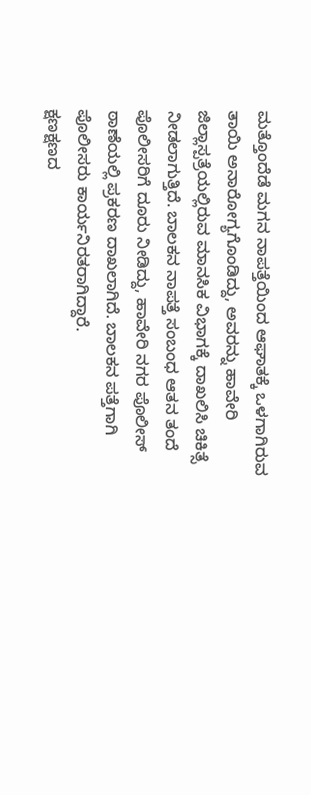ಮತ್ತೊಂದೆಡೆ ಮಗನ ನಾಪತ್ತೆಯಿಂದ ಆಘಾತಕ್ಕೆ ಒಳಗಾಗಿರುವ ತಾಯಿ ಅನಾರೋಗ್ಯಗೊಂಡಿದ್ದು, ಅವರನ್ನು ಹಾವೇರಿ ಜಿಲ್ಲಾಸ್ಪತ್ರೆಯಲ್ಲಿರುವ ಮಾನಸಿಕ ವಿಭಾಗಕ್ಕೆ ದಾಖಲಿಸಿ ಚಿಕಿತ್ಸೆ ನೀಡಲಾಗುತ್ತಿದೆ. ಬಾಲಕನ ನಾಪತ್ತೆ ಸಂಬಂಧ ಆತನ ತಂದೆ ಪೊಲೀಸರಿಗೆ ದೂರು ನೀಡಿದ್ದು, ಹಾವೇರಿ ನಗರ ಪೊಲೀಸ್ ಠಾಣೆಯಲ್ಲಿ ಪ್ರಕರಣ ದಾಖಲಾಗಿದೆ. ಬಾಲಕನ ಪತ್ತೆಗಾಗಿ ಪೊಲೀಸರು ಕಾರ್ಯನಿರತರಾಗಿದ್ದಾರೆ.
ಕ್ಷಣಕ್ಷಣದ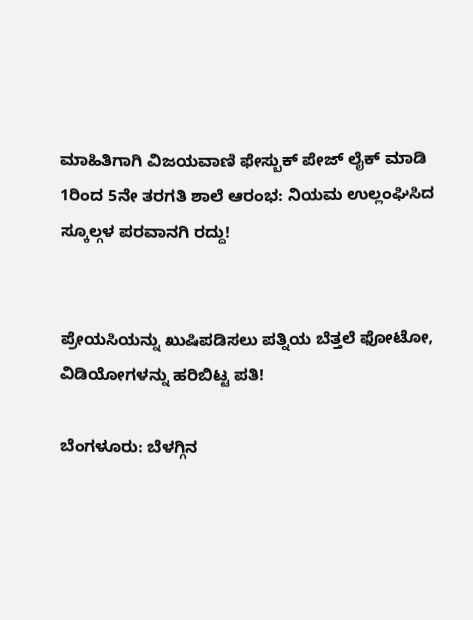ಮಾಹಿತಿಗಾಗಿ ವಿಜಯವಾಣಿ ಫೇಸ್ಬುಕ್ ಪೇಜ್ ಲೈಕ್ ಮಾಡಿ
1ರಿಂದ 5ನೇ ತರಗತಿ ಶಾಲೆ ಆರಂಭ: ನಿಯಮ ಉಲ್ಲಂಘಿಸಿದ ಸ್ಕೂಲ್ಗಳ ಪರವಾನಗಿ ರದ್ದು!


ಪ್ರೇಯಸಿಯನ್ನು ಖುಷಿಪಡಿಸಲು ಪತ್ನಿಯ ಬೆತ್ತಲೆ ಫೋಟೋ, ವಿಡಿಯೋಗಳನ್ನು ಹರಿಬಿಟ್ಟ ಪತಿ!

ಬೆಂಗಳೂರು: ಬೆಳಗ್ಗಿನ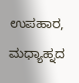ಉಪಹಾರ, ಮಧ್ಯಾಹ್ನದ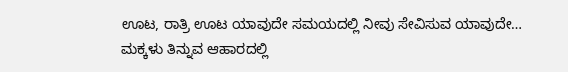ಊಟ, ರಾತ್ರಿ ಊಟ ಯಾವುದೇ ಸಮಯದಲ್ಲಿ ನೀವು ಸೇವಿಸುವ ಯಾವುದೇ…
ಮಕ್ಕಳು ತಿನ್ನುವ ಆಹಾರದಲ್ಲಿ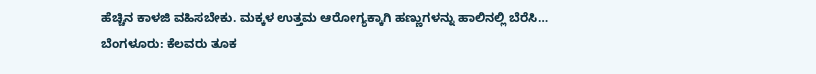ಹೆಚ್ಚಿನ ಕಾಳಜಿ ವಹಿಸಬೇಕು. ಮಕ್ಕಳ ಉತ್ತಮ ಆರೋಗ್ಯಕ್ಕಾಗಿ ಹಣ್ಣುಗಳನ್ನು ಹಾಲಿನಲ್ಲಿ ಬೆರೆಸಿ…
ಬೆಂಗಳೂರು: ಕೆಲವರು ತೂಕ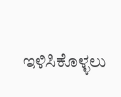ಇಳಿಸಿಕೊಳ್ಳಲು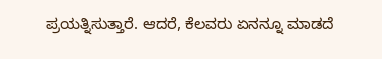ಪ್ರಯತ್ನಿಸುತ್ತಾರೆ. ಆದರೆ, ಕೆಲವರು ಏನನ್ನೂ ಮಾಡದೆ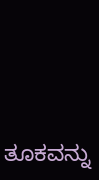ತೂಕವನ್ನು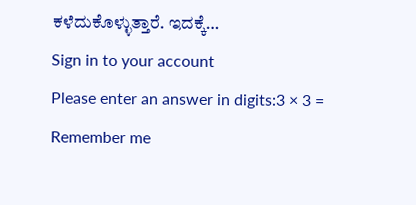ಕಳೆದುಕೊಳ್ಳುತ್ತಾರೆ. ಇದಕ್ಕೆ…
Sign in to your account
Please enter an answer in digits:3 × 3 =
Remember me